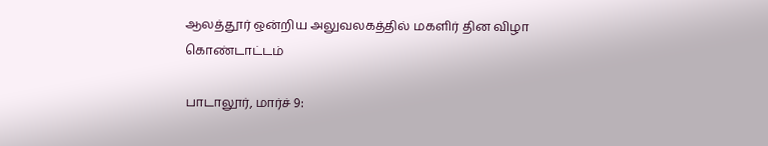ஆலத்தூர் ஒன்றிய அலுவலகத்தில் மகளிர் தின விழா கொண்டாட்டம்

பாடாலூர், மார்ச் 9: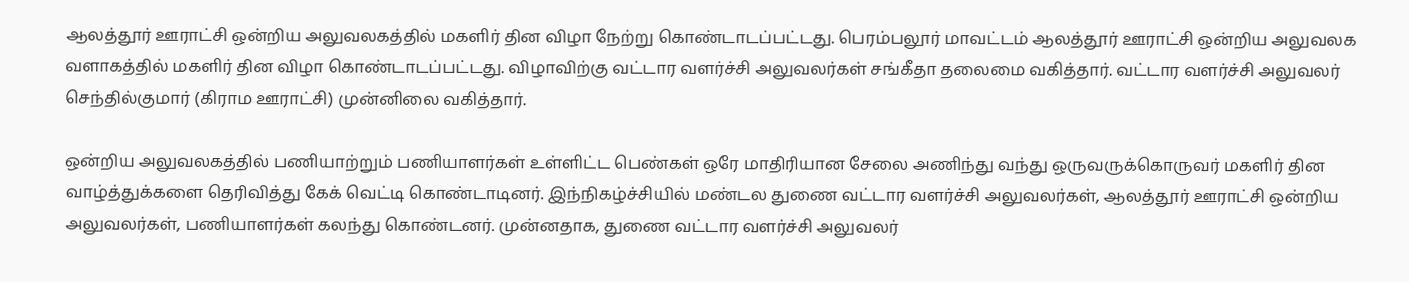ஆலத்தூர் ஊராட்சி ஒன்றிய அலுவலகத்தில் மகளிர் தின விழா நேற்று கொண்டாடப்பட்டது. பெரம்பலூர் மாவட்டம் ஆலத்தூர் ஊராட்சி ஒன்றிய அலுவலக வளாகத்தில் மகளிர் தின விழா கொண்டாடப்பட்டது. விழாவிற்கு வட்டார வளர்ச்சி அலுவலர்கள் சங்கீதா தலைமை வகித்தார். வட்டார வளர்ச்சி அலுவலர் செந்தில்குமார் (கிராம ஊராட்சி) முன்னிலை வகித்தார்.

ஒன்றிய அலுவலகத்தில் பணியாற்றும் பணியாளர்கள் உள்ளிட்ட பெண்கள் ஒரே மாதிரியான சேலை அணிந்து வந்து ஒருவருக்கொருவர் மகளிர் தின வாழ்த்துக்களை தெரிவித்து கேக் வெட்டி கொண்டாடினர். இந்நிகழ்ச்சியில் மண்டல துணை வட்டார வளர்ச்சி அலுவலர்கள், ஆலத்தூர் ஊராட்சி ஒன்றிய அலுவலர்கள், பணியாளர்கள் கலந்து கொண்டனர். முன்னதாக, துணை வட்டார வளர்ச்சி அலுவலர்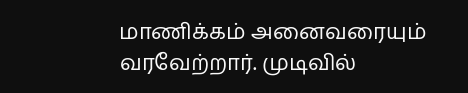மாணிக்கம் அனைவரையும் வரவேற்றார். முடிவில்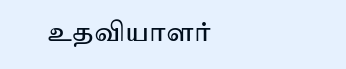உதவியாளர்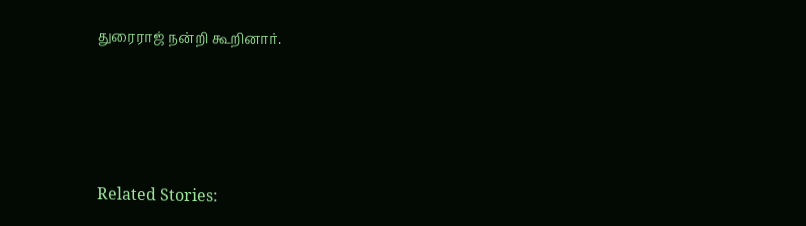துரைராஜ் நன்றி கூறினார்.





Related Stories: